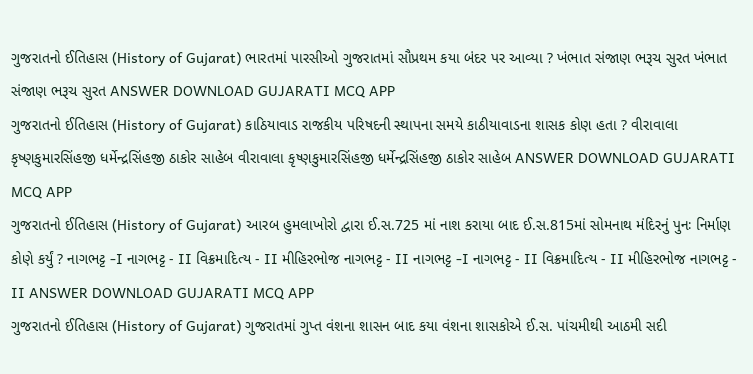ગુજરાતનો ઈતિહાસ (History of Gujarat) ભારતમાં પારસીઓ ગુજરાતમાં સૌપ્રથમ કયા બંદર પર આવ્યા ? ખંભાત સંજાણ ભરૂચ સુરત ખંભાત સંજાણ ભરૂચ સુરત ANSWER DOWNLOAD GUJARATI MCQ APP
ગુજરાતનો ઈતિહાસ (History of Gujarat) કાઠિયાવાડ રાજકીય પરિષદની સ્થાપના સમયે કાઠીયાવાડના શાસક કોણ હતા ? વીરાવાલા કૃષ્ણકુમારસિંહજી ધર્મેન્દ્રસિંહજી ઠાકોર સાહેબ વીરાવાલા કૃષ્ણકુમારસિંહજી ધર્મેન્દ્રસિંહજી ઠાકોર સાહેબ ANSWER DOWNLOAD GUJARATI MCQ APP
ગુજરાતનો ઈતિહાસ (History of Gujarat) આરબ હુમલાખોરો દ્વારા ઈ.સ.725 માં નાશ કરાયા બાદ ઈ.સ.815માં સોમનાથ મંદિરનું પુનઃ નિર્માણ કોણે કર્યું ? નાગભટ્ટ -I નાગભટ્ટ - II વિક્રમાદિત્ય - II મીહિરભોજ નાગભટ્ટ - II નાગભટ્ટ -I નાગભટ્ટ - II વિક્રમાદિત્ય - II મીહિરભોજ નાગભટ્ટ - II ANSWER DOWNLOAD GUJARATI MCQ APP
ગુજરાતનો ઈતિહાસ (History of Gujarat) ગુજરાતમાં ગુપ્ત વંશના શાસન બાદ કયા વંશના શાસકોએ ઈ.સ. પાંચમીથી આઠમી સદી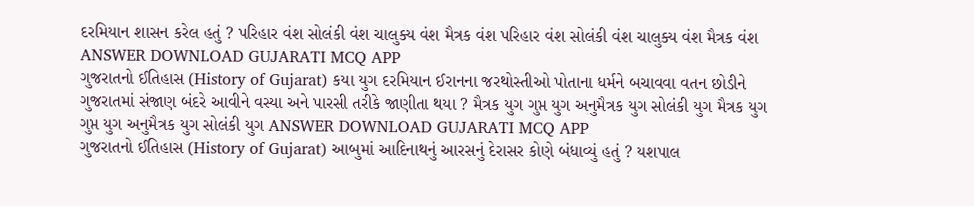દરમિયાન શાસન કરેલ હતું ? પરિહાર વંશ સોલંકી વંશ ચાલુક્ય વંશ મૈત્રક વંશ પરિહાર વંશ સોલંકી વંશ ચાલુક્ય વંશ મૈત્રક વંશ ANSWER DOWNLOAD GUJARATI MCQ APP
ગુજરાતનો ઈતિહાસ (History of Gujarat) કયા યુગ દરમિયાન ઈરાનના જરથોસ્તીઓ પોતાના ધર્મને બચાવવા વતન છોડીને ગુજરાતમાં સંજાણ બંદરે આવીને વસ્યા અને પારસી તરીકે જાણીતા થયા ? મૈત્રક યુગ ગુપ્ત યુગ અનુમૈત્રક યુગ સોલંકી યુગ મૈત્રક યુગ ગુપ્ત યુગ અનુમૈત્રક યુગ સોલંકી યુગ ANSWER DOWNLOAD GUJARATI MCQ APP
ગુજરાતનો ઈતિહાસ (History of Gujarat) આબુમાં આદિનાથનું આરસનું દેરાસર કોણે બંધાવ્યું હતું ? યશપાલ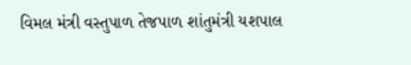વિમલ મંત્રી વસ્તુપાળ તેજપાળ શાંતુમંત્રી યશપાલ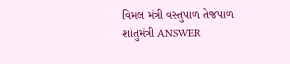વિમલ મંત્રી વસ્તુપાળ તેજપાળ શાંતુમંત્રી ANSWER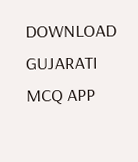DOWNLOAD GUJARATI MCQ APP